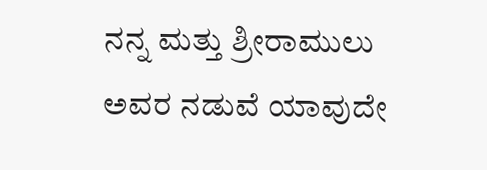ನನ್ನ ಮತ್ತು ಶ್ರೀರಾಮುಲು ಅವರ ನಡುವೆ ಯಾವುದೇ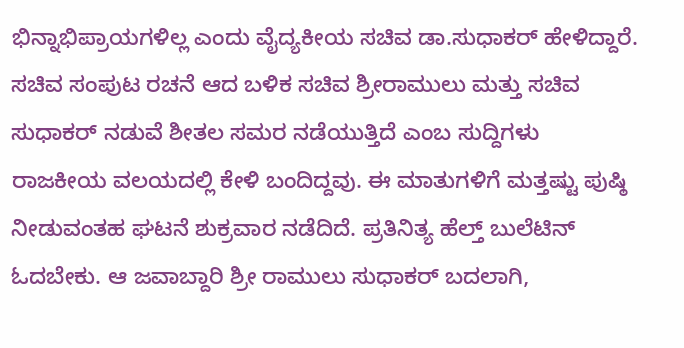ಭಿನ್ನಾಭಿಪ್ರಾಯಗಳಿಲ್ಲ ಎಂದು ವೈದ್ಯಕೀಯ ಸಚಿವ ಡಾ.ಸುಧಾಕರ್ ಹೇಳಿದ್ದಾರೆ. ಸಚಿವ ಸಂಪುಟ ರಚನೆ ಆದ ಬಳಿಕ ಸಚಿವ ಶ್ರೀರಾಮುಲು ಮತ್ತು ಸಚಿವ ಸುಧಾಕರ್ ನಡುವೆ ಶೀತಲ ಸಮರ ನಡೆಯುತ್ತಿದೆ ಎಂಬ ಸುದ್ದಿಗಳು ರಾಜಕೀಯ ವಲಯದಲ್ಲಿ ಕೇಳಿ ಬಂದಿದ್ದವು. ಈ ಮಾತುಗಳಿಗೆ ಮತ್ತಷ್ಟು ಪುಷ್ಠಿ ನೀಡುವಂತಹ ಘಟನೆ ಶುಕ್ರವಾರ ನಡೆದಿದೆ. ಪ್ರತಿನಿತ್ಯ ಹೆಲ್ತ್ ಬುಲೆಟಿನ್ ಓದಬೇಕು. ಆ ಜವಾಬ್ದಾರಿ ಶ್ರೀ ರಾಮುಲು ಸುಧಾಕರ್ ಬದಲಾಗಿ,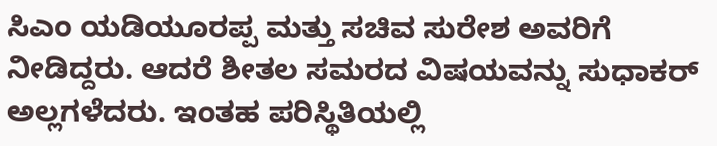ಸಿಎಂ ಯಡಿಯೂರಪ್ಪ ಮತ್ತು ಸಚಿವ ಸುರೇಶ ಅವರಿಗೆ ನೀಡಿದ್ದರು. ಆದರೆ ಶೀತಲ ಸಮರದ ವಿಷಯವನ್ನು ಸುಧಾಕರ್ ಅಲ್ಲಗಳೆದರು. ಇಂತಹ ಪರಿಸ್ಥಿತಿಯಲ್ಲಿ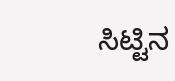ಸಿಟ್ಟಿನ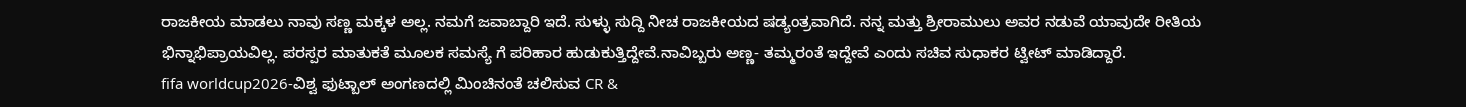ರಾಜಕೀಯ ಮಾಡಲು ನಾವು ಸಣ್ಣ ಮಕ್ಕಳ ಅಲ್ಲ. ನಮಗೆ ಜವಾಬ್ದಾರಿ ಇದೆ. ಸುಳ್ಳು ಸುದ್ದಿ ನೀಚ ರಾಜಕೀಯದ ಷಡ್ಯಂತ್ರವಾಗಿದೆ. ನನ್ನ ಮತ್ತು ಶ್ರೀರಾಮುಲು ಅವರ ನಡುವೆ ಯಾವುದೇ ರೀತಿಯ ಭಿನ್ನಾಭಿಪ್ರಾಯವಿಲ್ಲ. ಪರಸ್ಪರ ಮಾತುಕತೆ ಮೂಲಕ ಸಮಸ್ಯೆ ಗೆ ಪರಿಹಾರ ಹುಡುಕುತ್ತಿದ್ದೇವೆ.ನಾವಿಬ್ಬರು ಅಣ್ಣ- ತಮ್ಮರಂತೆ ಇದ್ದೇವೆ ಎಂದು ಸಚಿವ ಸುಧಾಕರ ಟ್ವೀಟ್ ಮಾಡಿದ್ದಾರೆ.
fifa worldcup2026-ವಿಶ್ವ ಫುಟ್ಬಾಲ್ ಅಂಗಣದಲ್ಲಿ ಮಿಂಚಿನಂತೆ ಚಲಿಸುವ CR &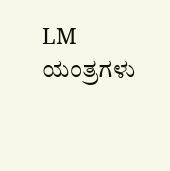LM ಯಂತ್ರಗಳು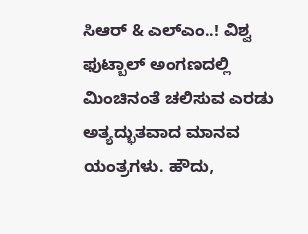ಸಿಆರ್ & ಎಲ್ಎಂ..! ವಿಶ್ವ ಫುಟ್ಬಾಲ್ ಅಂಗಣದಲ್ಲಿ ಮಿಂಚಿನಂತೆ ಚಲಿಸುವ ಎರಡು ಅತ್ಯದ್ಭುತವಾದ ಮಾನವ ಯಂತ್ರಗಳು. ಹೌದು,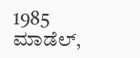1985 ಮಾಡೆಲ್,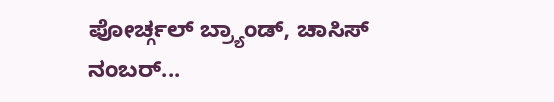ಪೋರ್ಚ್ಗಲ್ ಬ್ರ್ಯಾಂಡ್, ಚಾಸಿಸ್ ನಂಬರ್...